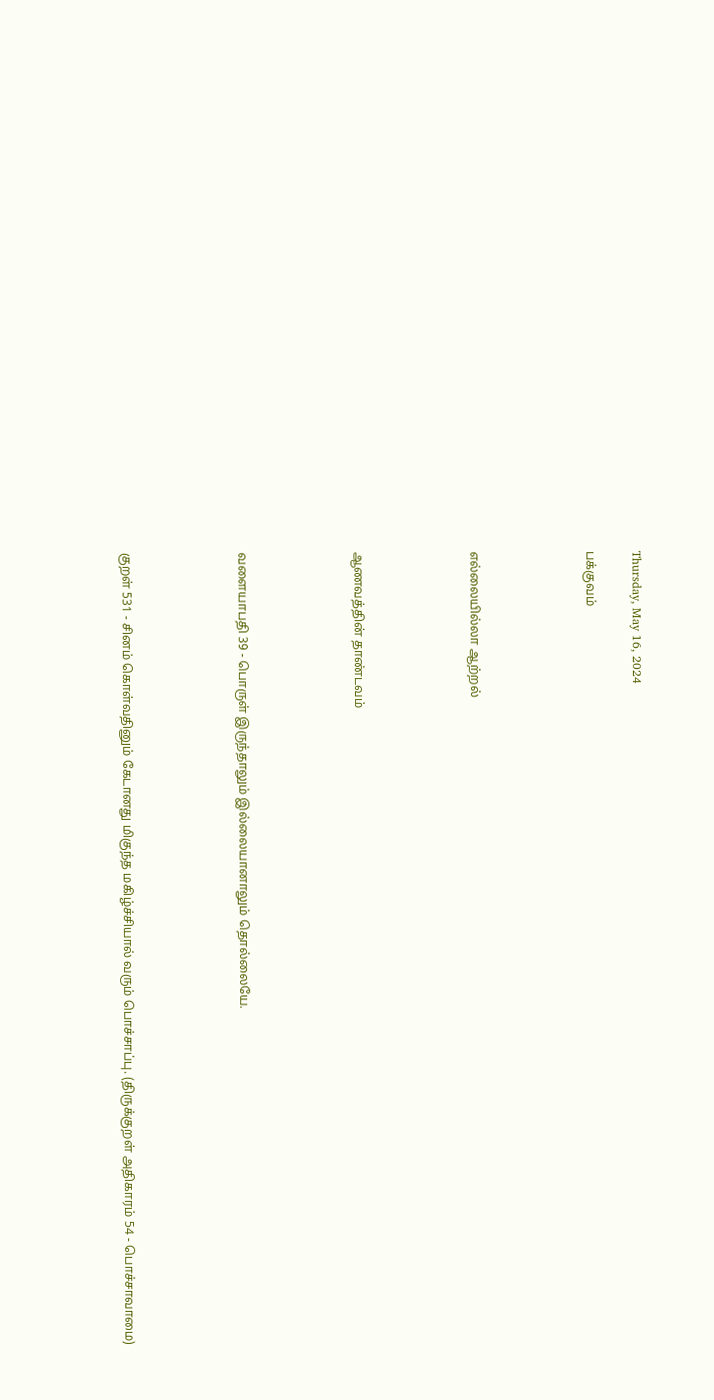Thursday, May 16, 2024

பக்குவம்




எல்லையில்லா ஆற்றல்




ஆணவத்தின் தாண்டவம்




வளையாபதி 39 - பொருள் இருந்தாலும் இல்லையானாலும் தொல்லையே.




குறள் 531 - சினம் கொள்வதினும் கேடானது மிகுந்த மகிழ்ச்சியால் வரும் பொச்சாப்பு. (திருக்குறள் அதிகாரம் 54 - பொச்சாவாமை)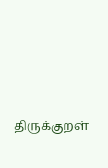திருக்குறள்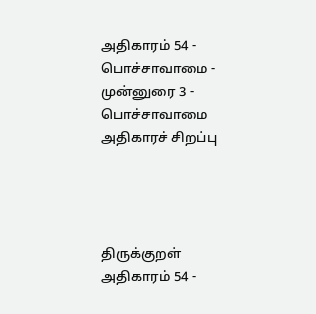அதிகாரம் 54 - பொச்சாவாமை - முன்னுரை 3 - பொச்சாவாமை அதிகாரச் சிறப்பு




திருக்குறள் அதிகாரம் 54 -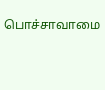பொச்சாவாமை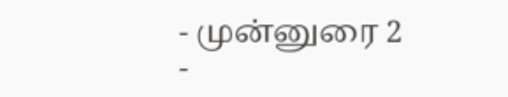- முன்னுரை 2 -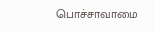பொச்சாவாமை